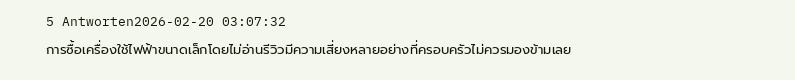5 Antworten2026-02-20 03:07:32
การซื้อเครื่องใช้ไฟฟ้าขนาดเล็กโดยไม่อ่านรีวิวมีความเสี่ยงหลายอย่างที่ครอบครัวไม่ควรมองข้ามเลย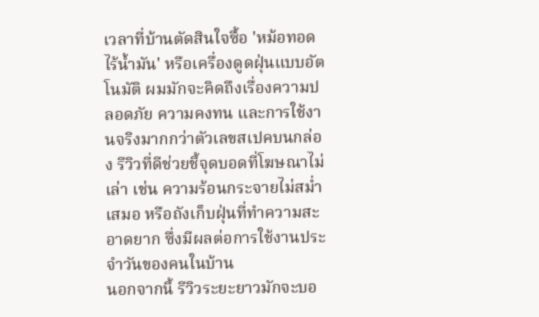เวลาที่บ้านตัดสินใจซื้อ 'หม้อทอดไร้น้ำมัน' หรือเครื่องดูดฝุ่นแบบอัตโนมัติ ผมมักจะคิดถึงเรื่องความปลอดภัย ความคงทน และการใช้งานจริงมากกว่าตัวเลขสเปคบนกล่อง รีวิวที่ดีช่วยชี้จุดบอดที่โฆษณาไม่เล่า เช่น ความร้อนกระจายไม่สม่ำเสมอ หรือถังเก็บฝุ่นที่ทำความสะอาดยาก ซึ่งมีผลต่อการใช้งานประจำวันของคนในบ้าน
นอกจากนี้ รีวิวระยะยาวมักจะบอ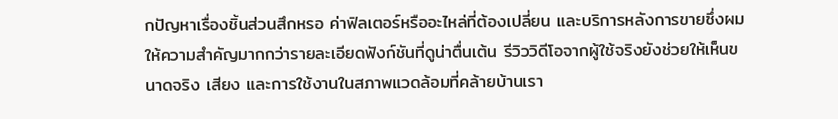กปัญหาเรื่องชิ้นส่วนสึกหรอ ค่าฟิลเตอร์หรืออะไหล่ที่ต้องเปลี่ยน และบริการหลังการขายซึ่งผมให้ความสำคัญมากกว่ารายละเอียดฟังก์ชันที่ดูน่าตื่นเต้น รีวิววิดีโอจากผู้ใช้จริงยังช่วยให้เห็นขนาดจริง เสียง และการใช้งานในสภาพแวดล้อมที่คล้ายบ้านเรา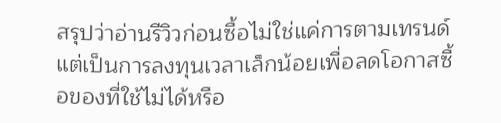สรุปว่าอ่านรีวิวก่อนซื้อไม่ใช่แค่การตามเทรนด์ แต่เป็นการลงทุนเวลาเล็กน้อยเพื่อลดโอกาสซื้อของที่ใช้ไม่ได้หรือ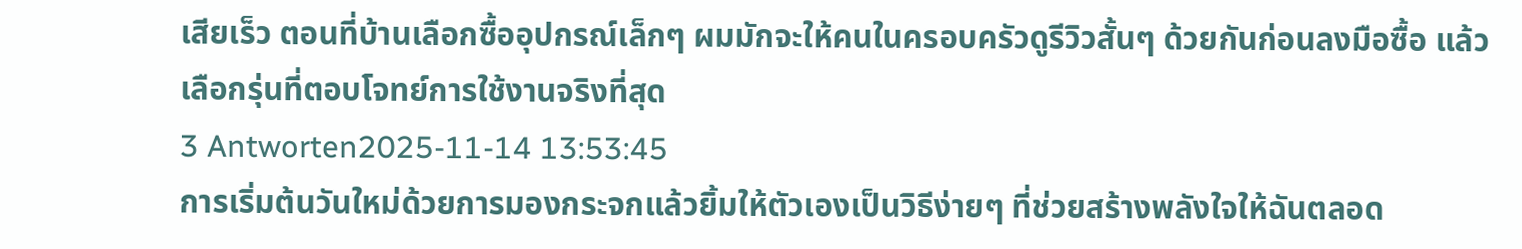เสียเร็ว ตอนที่บ้านเลือกซื้ออุปกรณ์เล็กๆ ผมมักจะให้คนในครอบครัวดูรีวิวสั้นๆ ด้วยกันก่อนลงมือซื้อ แล้วเลือกรุ่นที่ตอบโจทย์การใช้งานจริงที่สุด
3 Antworten2025-11-14 13:53:45
การเริ่มต้นวันใหม่ด้วยการมองกระจกแล้วยิ้มให้ตัวเองเป็นวิธีง่ายๆ ที่ช่วยสร้างพลังใจให้ฉันตลอด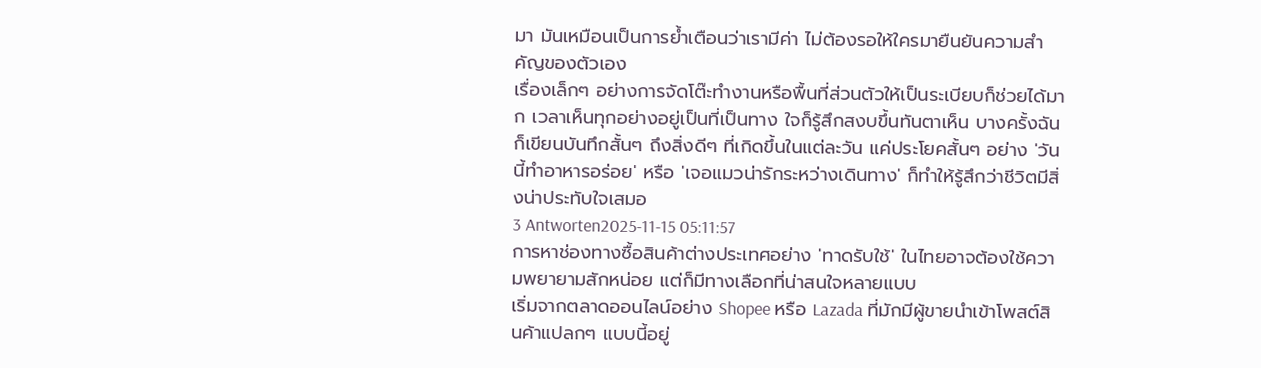มา มันเหมือนเป็นการย้ำเตือนว่าเรามีค่า ไม่ต้องรอให้ใครมายืนยันความสำคัญของตัวเอง
เรื่องเล็กๆ อย่างการจัดโต๊ะทำงานหรือพื้นที่ส่วนตัวให้เป็นระเบียบก็ช่วยได้มาก เวลาเห็นทุกอย่างอยู่เป็นที่เป็นทาง ใจก็รู้สึกสงบขึ้นทันตาเห็น บางครั้งฉันก็เขียนบันทึกสั้นๆ ถึงสิ่งดีๆ ที่เกิดขึ้นในแต่ละวัน แค่ประโยคสั้นๆ อย่าง 'วันนี้ทำอาหารอร่อย' หรือ 'เจอแมวน่ารักระหว่างเดินทาง' ก็ทำให้รู้สึกว่าชีวิตมีสิ่งน่าประทับใจเสมอ
3 Antworten2025-11-15 05:11:57
การหาช่องทางซื้อสินค้าต่างประเทศอย่าง 'ทาดรับใช้' ในไทยอาจต้องใช้ความพยายามสักหน่อย แต่ก็มีทางเลือกที่น่าสนใจหลายแบบ
เริ่มจากตลาดออนไลน์อย่าง Shopee หรือ Lazada ที่มักมีผู้ขายนำเข้าโพสต์สินค้าแปลกๆ แบบนี้อยู่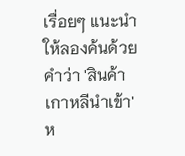เรื่อยๆ แนะนำให้ลองค้นด้วยคำว่า 'สินค้าเกาหลีนำเข้า' ห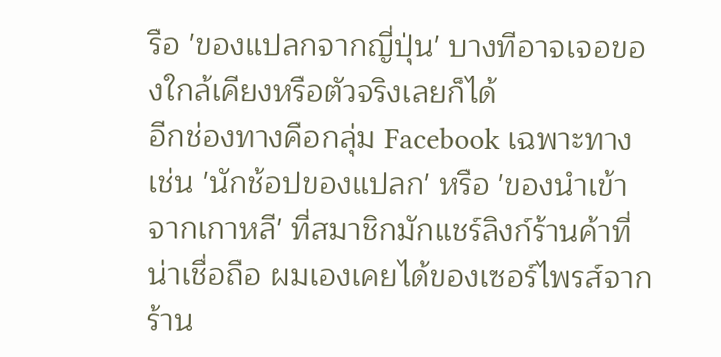รือ 'ของแปลกจากญี่ปุ่น' บางทีอาจเจอของใกล้เคียงหรือตัวจริงเลยก็ได้
อีกช่องทางคือกลุ่ม Facebook เฉพาะทาง เช่น 'นักช้อปของแปลก' หรือ 'ของนำเข้าจากเกาหลี' ที่สมาชิกมักแชร์ลิงก์ร้านค้าที่น่าเชื่อถือ ผมเองเคยได้ของเซอร์ไพรส์จากร้าน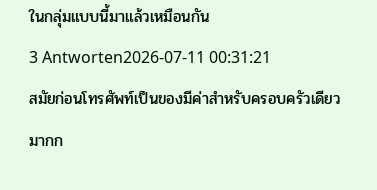ในกลุ่มแบบนี้มาแล้วเหมือนกัน
3 Antworten2026-07-11 00:31:21
สมัยก่อนโทรศัพท์เป็นของมีค่าสำหรับครอบครัวเดียวมากก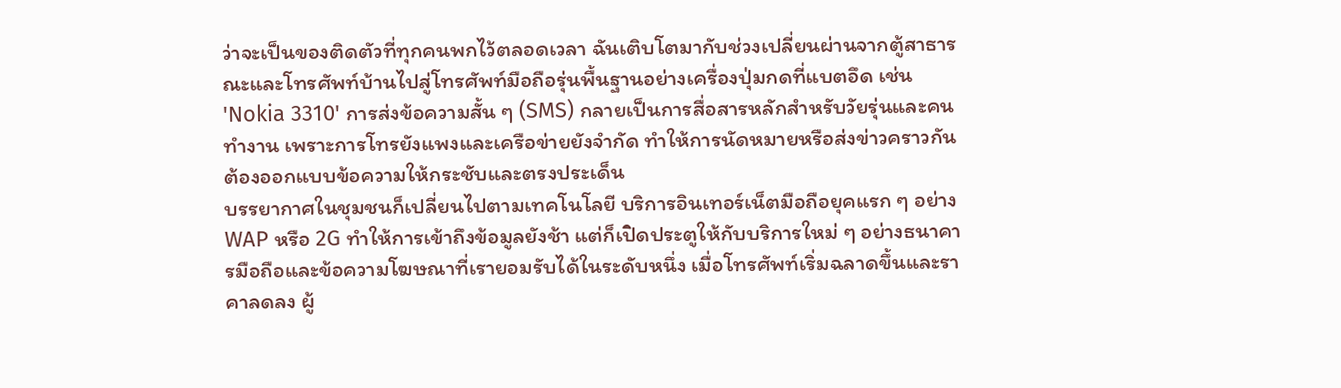ว่าจะเป็นของติดตัวที่ทุกคนพกไว้ตลอดเวลา ฉันเติบโตมากับช่วงเปลี่ยนผ่านจากตู้สาธารณะและโทรศัพท์บ้านไปสู่โทรศัพท์มือถือรุ่นพื้นฐานอย่างเครื่องปุ่มกดที่แบตอึด เช่น 'Nokia 3310' การส่งข้อความสั้น ๆ (SMS) กลายเป็นการสื่อสารหลักสำหรับวัยรุ่นและคนทำงาน เพราะการโทรยังแพงและเครือข่ายยังจำกัด ทำให้การนัดหมายหรือส่งข่าวคราวกันต้องออกแบบข้อความให้กระชับและตรงประเด็น
บรรยากาศในชุมชนก็เปลี่ยนไปตามเทคโนโลยี บริการอินเทอร์เน็ตมือถือยุคแรก ๆ อย่าง WAP หรือ 2G ทำให้การเข้าถึงข้อมูลยังช้า แต่ก็เปิดประตูให้กับบริการใหม่ ๆ อย่างธนาคารมือถือและข้อความโฆษณาที่เรายอมรับได้ในระดับหนึ่ง เมื่อโทรศัพท์เริ่มฉลาดขึ้นและราคาลดลง ผู้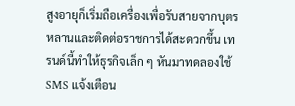สูงอายุก็เริ่มถือเครื่องเพื่อรับสายจากบุตรหลานและติดต่อราชการได้สะดวกขึ้น เทรนด์นี้ทำให้ธุรกิจเล็ก ๆ หันมาทดลองใช้ SMS แจ้งเตือน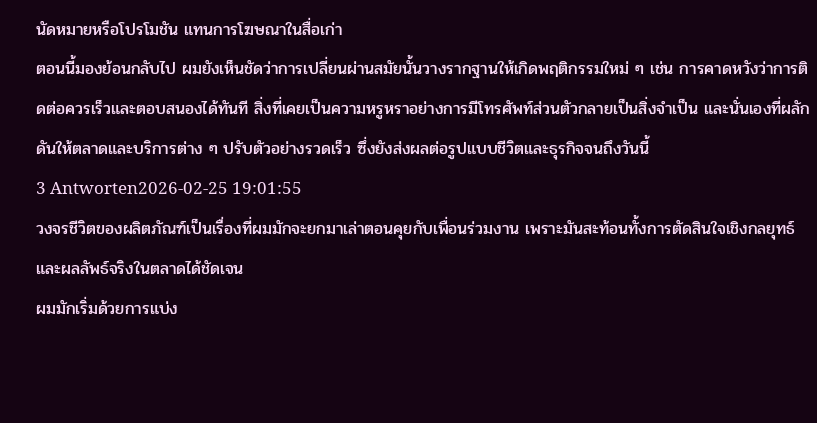นัดหมายหรือโปรโมชัน แทนการโฆษณาในสื่อเก่า
ตอนนี้มองย้อนกลับไป ผมยังเห็นชัดว่าการเปลี่ยนผ่านสมัยนั้นวางรากฐานให้เกิดพฤติกรรมใหม่ ๆ เช่น การคาดหวังว่าการติดต่อควรเร็วและตอบสนองได้ทันที สิ่งที่เคยเป็นความหรูหราอย่างการมีโทรศัพท์ส่วนตัวกลายเป็นสิ่งจำเป็น และนั่นเองที่ผลักดันให้ตลาดและบริการต่าง ๆ ปรับตัวอย่างรวดเร็ว ซึ่งยังส่งผลต่อรูปแบบชีวิตและธุรกิจจนถึงวันนี้
3 Antworten2026-02-25 19:01:55
วงจรชีวิตของผลิตภัณฑ์เป็นเรื่องที่ผมมักจะยกมาเล่าตอนคุยกับเพื่อนร่วมงาน เพราะมันสะท้อนทั้งการตัดสินใจเชิงกลยุทธ์และผลลัพธ์จริงในตลาดได้ชัดเจน
ผมมักเริ่มด้วยการแบ่ง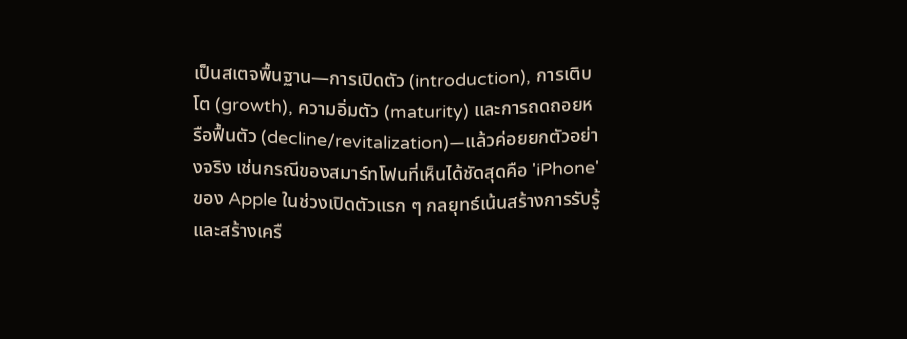เป็นสเตจพื้นฐาน—การเปิดตัว (introduction), การเติบโต (growth), ความอิ่มตัว (maturity) และการถดถอยหรือฟื้นตัว (decline/revitalization)—แล้วค่อยยกตัวอย่างจริง เช่นกรณีของสมาร์ทโฟนที่เห็นได้ชัดสุดคือ 'iPhone' ของ Apple ในช่วงเปิดตัวแรก ๆ กลยุทธ์เน้นสร้างการรับรู้และสร้างเครื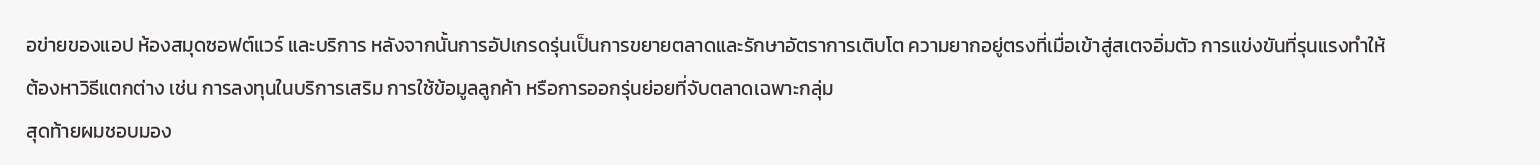อข่ายของแอป ห้องสมุดซอฟต์แวร์ และบริการ หลังจากนั้นการอัปเกรดรุ่นเป็นการขยายตลาดและรักษาอัตราการเติบโต ความยากอยู่ตรงที่เมื่อเข้าสู่สเตจอิ่มตัว การแข่งขันที่รุนแรงทำให้ต้องหาวิธีแตกต่าง เช่น การลงทุนในบริการเสริม การใช้ข้อมูลลูกค้า หรือการออกรุ่นย่อยที่จับตลาดเฉพาะกลุ่ม
สุดท้ายผมชอบมอง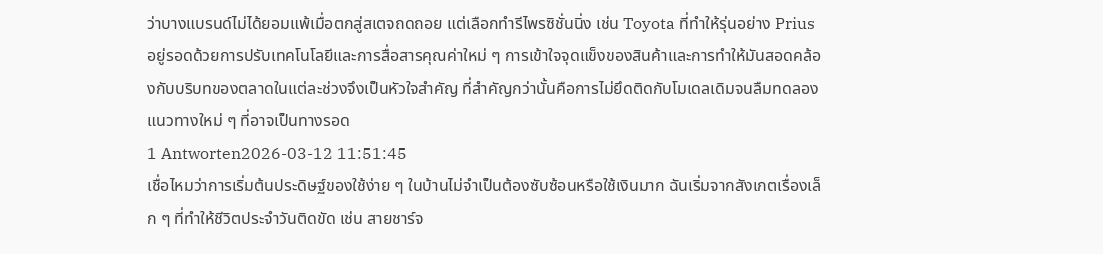ว่าบางแบรนด์ไม่ได้ยอมแพ้เมื่อตกสู่สเตจถดถอย แต่เลือกทำรีไพรซิชั่นนิ่ง เช่น Toyota ที่ทำให้รุ่นอย่าง Prius อยู่รอดด้วยการปรับเทคโนโลยีและการสื่อสารคุณค่าใหม่ ๆ การเข้าใจจุดแข็งของสินค้าและการทำให้มันสอดคล้องกับบริบทของตลาดในแต่ละช่วงจึงเป็นหัวใจสำคัญ ที่สำคัญกว่านั้นคือการไม่ยึดติดกับโมเดลเดิมจนลืมทดลองแนวทางใหม่ ๆ ที่อาจเป็นทางรอด
1 Antworten2026-03-12 11:51:45
เชื่อไหมว่าการเริ่มต้นประดิษฐ์ของใช้ง่าย ๆ ในบ้านไม่จำเป็นต้องซับซ้อนหรือใช้เงินมาก ฉันเริ่มจากสังเกตเรื่องเล็ก ๆ ที่ทำให้ชีวิตประจำวันติดขัด เช่น สายชาร์จ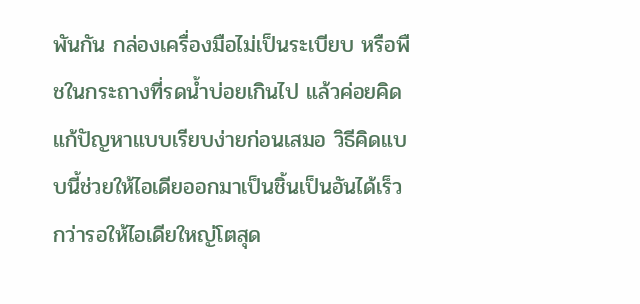พันกัน กล่องเครื่องมือไม่เป็นระเบียบ หรือพืชในกระถางที่รดน้ำบ่อยเกินไป แล้วค่อยคิดแก้ปัญหาแบบเรียบง่ายก่อนเสมอ วิธีคิดแบบนี้ช่วยให้ไอเดียออกมาเป็นชิ้นเป็นอันได้เร็วกว่ารอให้ไอเดียใหญ่โตสุด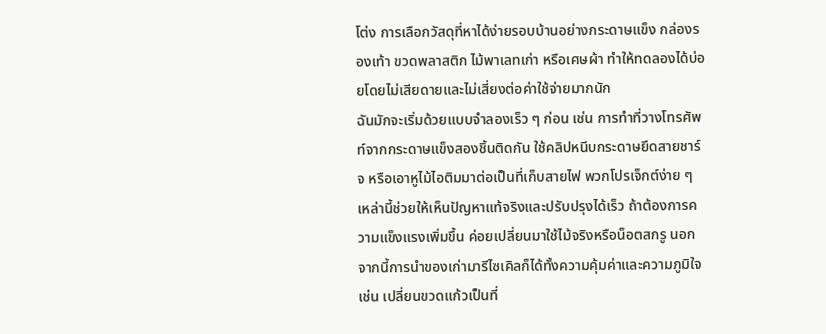โต่ง การเลือกวัสดุที่หาได้ง่ายรอบบ้านอย่างกระดาษแข็ง กล่องรองเท้า ขวดพลาสติก ไม้พาเลทเก่า หรือเศษผ้า ทำให้ทดลองได้บ่อยโดยไม่เสียดายและไม่เสี่ยงต่อค่าใช้จ่ายมากนัก
ฉันมักจะเริ่มด้วยแบบจำลองเร็ว ๆ ก่อน เช่น การทำที่วางโทรศัพท์จากกระดาษแข็งสองชิ้นติดกัน ใช้คลิปหนีบกระดาษยึดสายชาร์จ หรือเอาหูไม้ไอติมมาต่อเป็นที่เก็บสายไฟ พวกโปรเจ็กต์ง่าย ๆ เหล่านี้ช่วยให้เห็นปัญหาแท้จริงและปรับปรุงได้เร็ว ถ้าต้องการความแข็งแรงเพิ่มขึ้น ค่อยเปลี่ยนมาใช้ไม้จริงหรือน็อตสกรู นอกจากนี้การนำของเก่ามารีไซเคิลก็ได้ทั้งความคุ้มค่าและความภูมิใจ เช่น เปลี่ยนขวดแก้วเป็นที่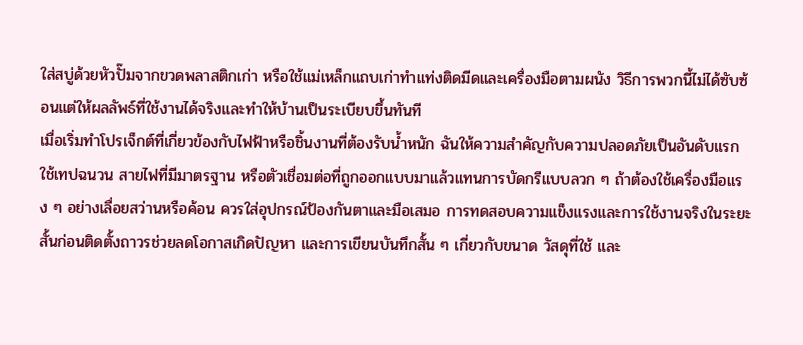ใส่สบู่ด้วยหัวปั๊มจากขวดพลาสติกเก่า หรือใช้แม่เหล็กแถบเก่าทำแท่งติดมีดและเครื่องมือตามผนัง วิธีการพวกนี้ไม่ได้ซับซ้อนแต่ให้ผลลัพธ์ที่ใช้งานได้จริงและทำให้บ้านเป็นระเบียบขึ้นทันที
เมื่อเริ่มทำโปรเจ็กต์ที่เกี่ยวข้องกับไฟฟ้าหรือชิ้นงานที่ต้องรับน้ำหนัก ฉันให้ความสำคัญกับความปลอดภัยเป็นอันดับแรก ใช้เทปฉนวน สายไฟที่มีมาตรฐาน หรือตัวเชื่อมต่อที่ถูกออกแบบมาแล้วแทนการบัดกรีแบบลวก ๆ ถ้าต้องใช้เครื่องมือแรง ๆ อย่างเลื่อยสว่านหรือค้อน ควรใส่อุปกรณ์ป้องกันตาและมือเสมอ การทดสอบความแข็งแรงและการใช้งานจริงในระยะสั้นก่อนติดตั้งถาวรช่วยลดโอกาสเกิดปัญหา และการเขียนบันทึกสั้น ๆ เกี่ยวกับขนาด วัสดุที่ใช้ และ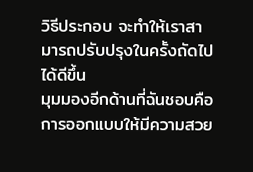วิธีประกอบ จะทำให้เราสามารถปรับปรุงในครั้งถัดไปได้ดีขึ้น
มุมมองอีกด้านที่ฉันชอบคือการออกแบบให้มีความสวย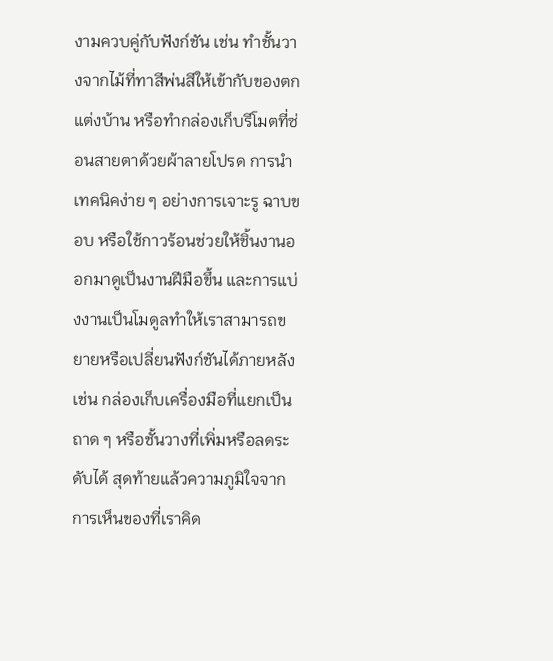งามควบคู่กับฟังก์ชัน เช่น ทำชั้นวางจากไม้ที่ทาสีพ่นสีให้เข้ากับของตกแต่งบ้าน หรือทำกล่องเก็บรีโมตที่ซ่อนสายตาด้วยผ้าลายโปรด การนำเทคนิคง่าย ๆ อย่างการเจาะรู ฉาบขอบ หรือใช้กาวร้อนช่วยให้ชิ้นงานออกมาดูเป็นงานฝีมือขึ้น และการแบ่งงานเป็นโมดูลทำให้เราสามารถขยายหรือเปลี่ยนฟังก์ชันได้ภายหลัง เช่น กล่องเก็บเครื่องมือที่แยกเป็นถาด ๆ หรือชั้นวางที่เพิ่มหรือลดระดับได้ สุดท้ายแล้วความภูมิใจจากการเห็นของที่เราคิด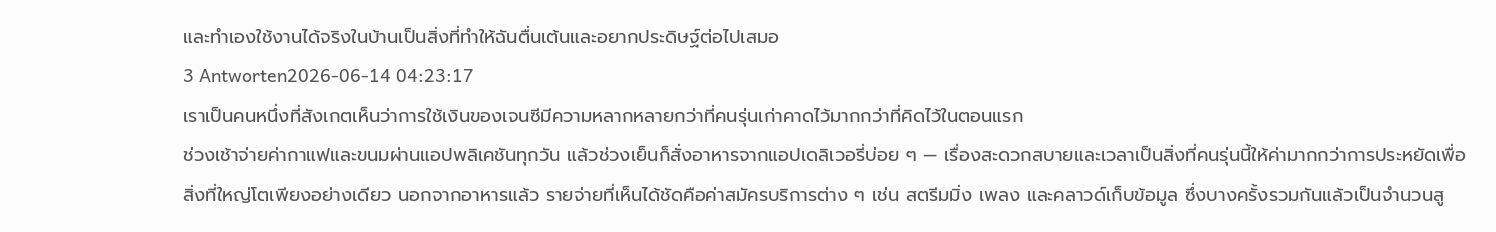และทำเองใช้งานได้จริงในบ้านเป็นสิ่งที่ทำให้ฉันตื่นเต้นและอยากประดิษฐ์ต่อไปเสมอ
3 Antworten2026-06-14 04:23:17
เราเป็นคนหนึ่งที่สังเกตเห็นว่าการใช้เงินของเจนซีมีความหลากหลายกว่าที่คนรุ่นเก่าคาดไว้มากกว่าที่คิดไว้ในตอนแรก
ช่วงเช้าจ่ายค่ากาแฟและขนมผ่านแอปพลิเคชันทุกวัน แล้วช่วงเย็นก็สั่งอาหารจากแอปเดลิเวอรี่บ่อย ๆ — เรื่องสะดวกสบายและเวลาเป็นสิ่งที่คนรุ่นนี้ให้ค่ามากกว่าการประหยัดเพื่อสิ่งที่ใหญ่โตเพียงอย่างเดียว นอกจากอาหารแล้ว รายจ่ายที่เห็นได้ชัดคือค่าสมัครบริการต่าง ๆ เช่น สตรีมมิ่ง เพลง และคลาวด์เก็บข้อมูล ซึ่งบางครั้งรวมกันแล้วเป็นจำนวนสู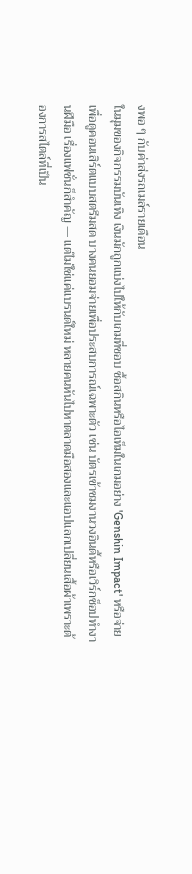งพอ ๆ กับค่าส่งรถเมล์รายเดือน
ในมุมของกิจกรรมบันเทิง เงินมักถูกแบ่งไปให้กับเกมที่ชอบ ซื้อสกินหรือไอเท็มในเกมอย่าง 'Genshin Impact' หรือจ่ายเพื่อดูคอนเสิร์ตแบบสตรีมสด บางคนยอมจ่ายเพื่อประสบการณ์เฉพาะตัว เช่น บัตรเข้าชมงานวงอินดี้หรือเวิร์กช็อปทำงานฝีมือ เรื่องแฟชั่นก็สำคัญ — แต่ไม่ใช่แค่แบรนด์ใหม่ หลายคนหันไปหาตลาดมือสองและแอปแลกเปลี่ยนเสื้อผ้าเพราะต้องการสไตล์ที่เป็น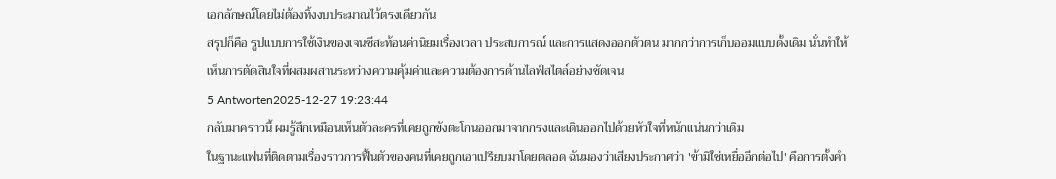เอกลักษณ์โดยไม่ต้องทิ้งงบประมาณไว้ตรงเดียวกัน
สรุปก็คือ รูปแบบการใช้เงินของเจนซีสะท้อนค่านิยมเรื่องเวลา ประสบการณ์ และการแสดงออกตัวตน มากกว่าการเก็บออมแบบดั้งเดิม นั่นทำให้เห็นการตัดสินใจที่ผสมผสานระหว่างความคุ้มค่าและความต้องการด้านไลฟ์สไตล์อย่างชัดเจน
5 Antworten2025-12-27 19:23:44
กลับมาคราวนี้ ผมรู้สึกเหมือนเห็นตัวละครที่เคยถูกขังตะโกนออกมาจากกรงและเดินออกไปด้วยหัวใจที่หนักแน่นกว่าเดิม
ในฐานะแฟนที่ติดตามเรื่องราวการฟื้นตัวของคนที่เคยถูกเอาเปรียบมาโดยตลอด ฉันมองว่าเสียงประกาศว่า 'ข้ามิใช่เหยื่ออีกต่อไป' คือการตั้งคำ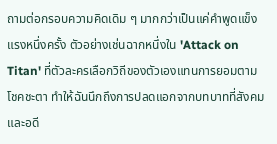ถามต่อกรอบความคิดเดิม ๆ มากกว่าเป็นแค่คำพูดแข็งแรงหนึ่งครั้ง ตัวอย่างเช่นฉากหนึ่งใน 'Attack on Titan' ที่ตัวละครเลือกวิถีของตัวเองแทนการยอมตามโชคชะตา ทำให้ฉันนึกถึงการปลดแอกจากบทบาทที่สังคมและอดี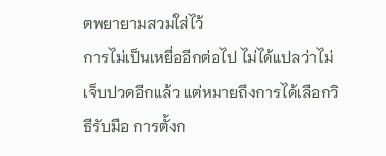ตพยายามสวมใส่ไว้
การไม่เป็นเหยื่ออีกต่อไป ไม่ได้แปลว่าไม่เจ็บปวดอีกแล้ว แต่หมายถึงการได้เลือกวิธีรับมือ การตั้งก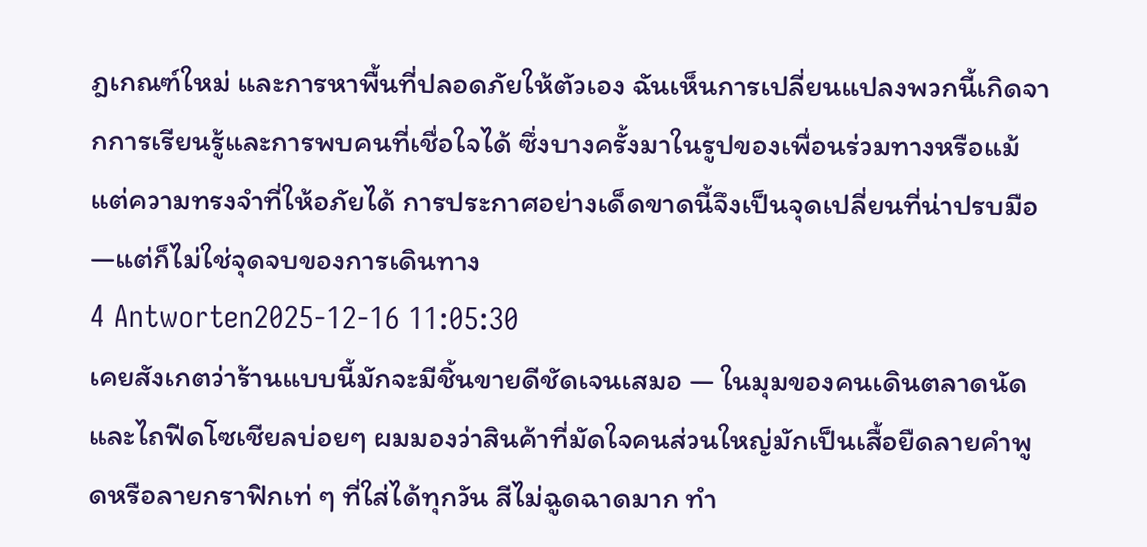ฎเกณฑ์ใหม่ และการหาพื้นที่ปลอดภัยให้ตัวเอง ฉันเห็นการเปลี่ยนแปลงพวกนี้เกิดจากการเรียนรู้และการพบคนที่เชื่อใจได้ ซึ่งบางครั้งมาในรูปของเพื่อนร่วมทางหรือแม้แต่ความทรงจำที่ให้อภัยได้ การประกาศอย่างเด็ดขาดนี้จึงเป็นจุดเปลี่ยนที่น่าปรบมือ—แต่ก็ไม่ใช่จุดจบของการเดินทาง
4 Antworten2025-12-16 11:05:30
เคยสังเกตว่าร้านแบบนี้มักจะมีชิ้นขายดีชัดเจนเสมอ — ในมุมของคนเดินตลาดนัดและไถฟีดโซเชียลบ่อยๆ ผมมองว่าสินค้าที่มัดใจคนส่วนใหญ่มักเป็นเสื้อยืดลายคำพูดหรือลายกราฟิกเท่ ๆ ที่ใส่ได้ทุกวัน สีไม่ฉูดฉาดมาก ทำ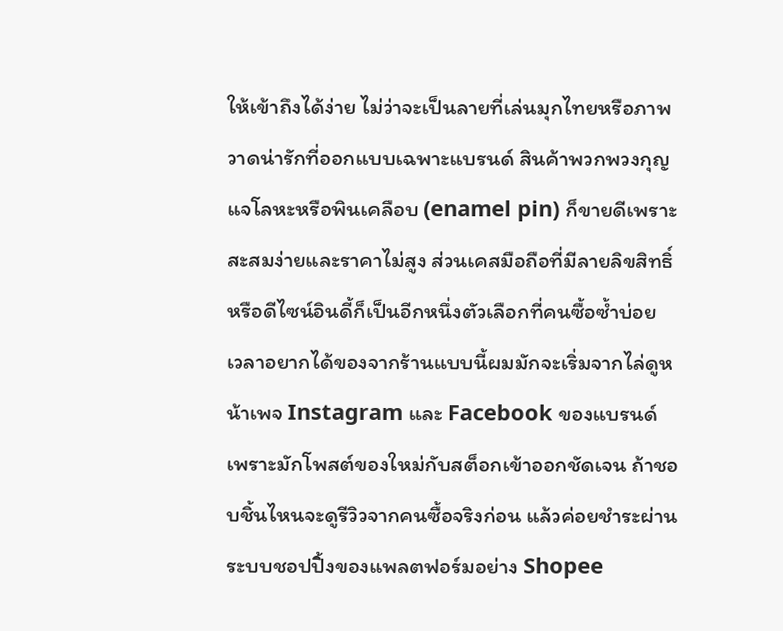ให้เข้าถึงได้ง่าย ไม่ว่าจะเป็นลายที่เล่นมุกไทยหรือภาพวาดน่ารักที่ออกแบบเฉพาะแบรนด์ สินค้าพวกพวงกุญแจโลหะหรือพินเคลือบ (enamel pin) ก็ขายดีเพราะสะสมง่ายและราคาไม่สูง ส่วนเคสมือถือที่มีลายลิขสิทธิ์หรือดีไซน์อินดี้ก็เป็นอีกหนึ่งตัวเลือกที่คนซื้อซ้ำบ่อย
เวลาอยากได้ของจากร้านแบบนี้ผมมักจะเริ่มจากไล่ดูหน้าเพจ Instagram และ Facebook ของแบรนด์ เพราะมักโพสต์ของใหม่กับสต็อกเข้าออกชัดเจน ถ้าชอบชิ้นไหนจะดูรีวิวจากคนซื้อจริงก่อน แล้วค่อยชำระผ่านระบบชอปปิ้งของแพลตฟอร์มอย่าง Shopee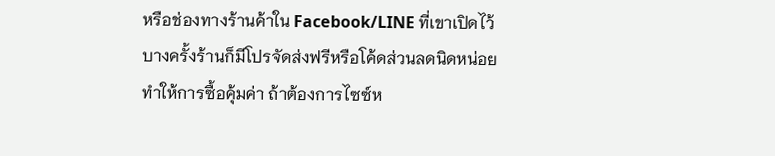หรือช่องทางร้านค้าใน Facebook/LINE ที่เขาเปิดไว้ บางครั้งร้านก็มีโปรจัดส่งฟรีหรือโค้ดส่วนลดนิดหน่อย ทำให้การซื้อคุ้มค่า ถ้าต้องการไซซ์ห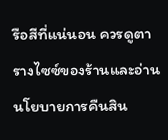รือสีที่แน่นอน ควรดูตารางไซซ์ของร้านและอ่านนโยบายการคืนสิน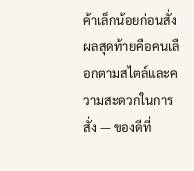ค้าเล็กน้อยก่อนสั่ง ผลสุดท้ายคือคนเลือกตามสไตล์และความสะดวกในการสั่ง — ของดีที่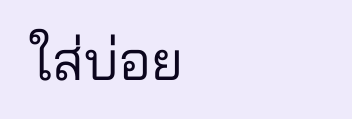ใส่บ่อย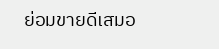ย่อมขายดีเสมอ